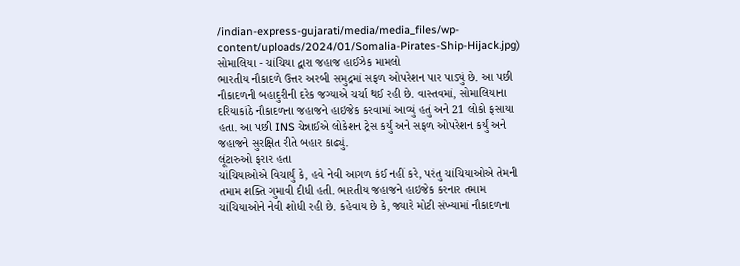/indian-express-gujarati/media/media_files/wp-content/uploads/2024/01/Somalia-Pirates-Ship-Hijack.jpg)
સોમાલિયા - ચાંચિયા દ્વારા જહાજ હાઈઝેક મામલો
ભારતીય નૌકાદળે ઉત્તર અરબી સમુદ્રમાં સફળ ઓપરેશન પાર પાડ્યું છે. આ પછી નૌકાદળની બહાદુરીની દરેક જગ્યાએ ચર્ચા થઈ રહી છે. વાસ્તવમાં, સોમાલિયાના દરિયાકાંઠે નૌકાદળના જહાજને હાઇજેક કરવામાં આવ્યું હતું અને 21 લોકો ફસાયા હતા. આ પછી INS ચેન્નાઈએ લોકેશન ટ્રેસ કર્યું અને સફળ ઓપરેશન કર્યું અને જહાજને સુરક્ષિત રીતે બહાર કાઢ્યું.
લૂંટારુઓ ફરાર હતા
ચાંચિયાઓએ વિચાર્યું કે, હવે નેવી આગળ કંઈ નહીં કરે, પરંતુ ચાંચિયાઓએ તેમની તમામ શક્તિ ગુમાવી દીધી હતી. ભારતીય જહાજને હાઇજેક કરનાર તમામ ચાંચિયાઓને નેવી શોધી રહી છે. કહેવાય છે કે, જ્યારે મોટી સંખ્યામાં નૌકાદળના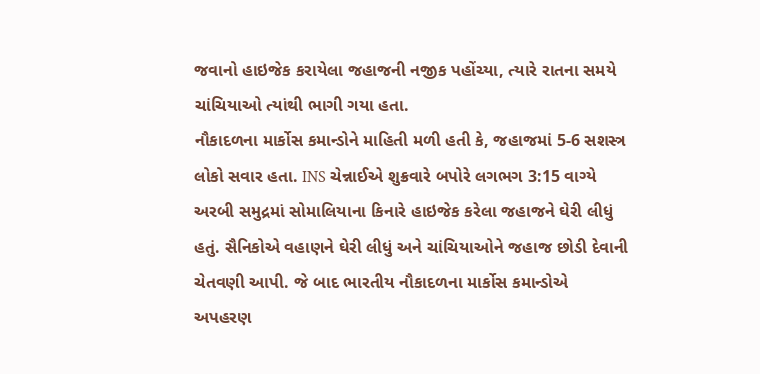જવાનો હાઇજેક કરાયેલા જહાજની નજીક પહોંચ્યા, ત્યારે રાતના સમયે ચાંચિયાઓ ત્યાંથી ભાગી ગયા હતા.
નૌકાદળના માર્કોસ કમાન્ડોને માહિતી મળી હતી કે, જહાજમાં 5-6 સશસ્ત્ર લોકો સવાર હતા. INS ચેન્નાઈએ શુક્રવારે બપોરે લગભગ 3:15 વાગ્યે અરબી સમુદ્રમાં સોમાલિયાના કિનારે હાઇજેક કરેલા જહાજને ઘેરી લીધું હતું. સૈનિકોએ વહાણને ઘેરી લીધું અને ચાંચિયાઓને જહાજ છોડી દેવાની ચેતવણી આપી. જે બાદ ભારતીય નૌકાદળના માર્કોસ કમાન્ડોએ અપહરણ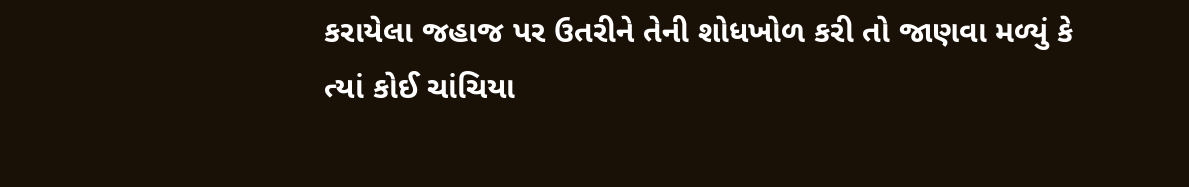કરાયેલા જહાજ પર ઉતરીને તેની શોધખોળ કરી તો જાણવા મળ્યું કે ત્યાં કોઈ ચાંચિયા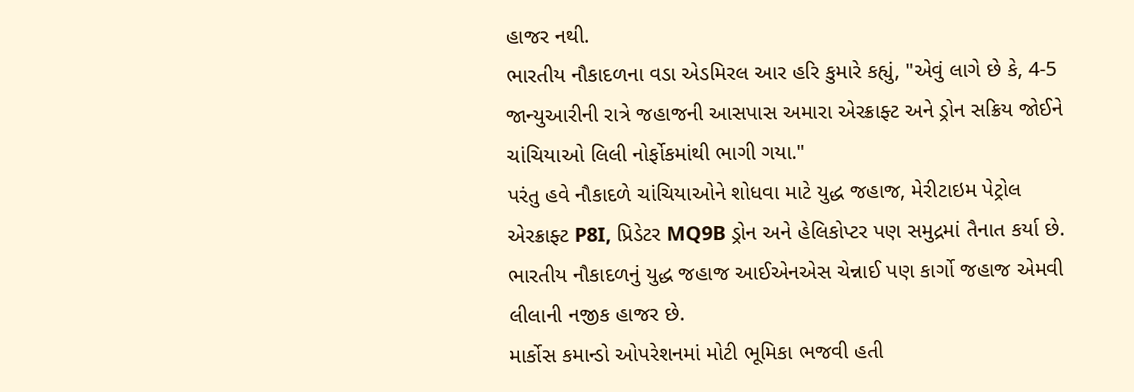હાજર નથી.
ભારતીય નૌકાદળના વડા એડમિરલ આર હરિ કુમારે કહ્યું, "એવું લાગે છે કે, 4-5 જાન્યુઆરીની રાત્રે જહાજની આસપાસ અમારા એરક્રાફ્ટ અને ડ્રોન સક્રિય જોઈને ચાંચિયાઓ લિલી નોર્ફોકમાંથી ભાગી ગયા."
પરંતુ હવે નૌકાદળે ચાંચિયાઓને શોધવા માટે યુદ્ધ જહાજ, મેરીટાઇમ પેટ્રોલ એરક્રાફ્ટ P8I, પ્રિડેટર MQ9B ડ્રોન અને હેલિકોપ્ટર પણ સમુદ્રમાં તૈનાત કર્યા છે. ભારતીય નૌકાદળનું યુદ્ધ જહાજ આઈએનએસ ચેન્નાઈ પણ કાર્ગો જહાજ એમવી લીલાની નજીક હાજર છે.
માર્કોસ કમાન્ડો ઓપરેશનમાં મોટી ભૂમિકા ભજવી હતી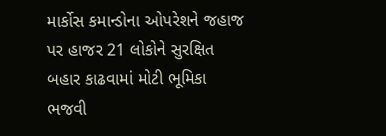માર્કોસ કમાન્ડોના ઓપરેશને જહાજ પર હાજર 21 લોકોને સુરક્ષિત બહાર કાઢવામાં મોટી ભૂમિકા ભજવી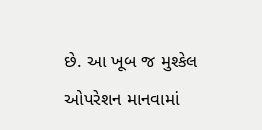છે. આ ખૂબ જ મુશ્કેલ ઓપરેશન માનવામાં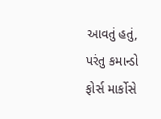આવતું હતું, પરંતુ કમાન્ડો ફોર્સ માર્કોસે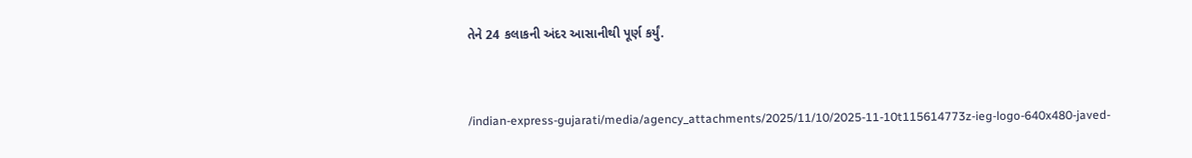તેને 24 કલાકની અંદર આસાનીથી પૂર્ણ કર્યું.


/indian-express-gujarati/media/agency_attachments/2025/11/10/2025-11-10t115614773z-ieg-logo-640x480-javed-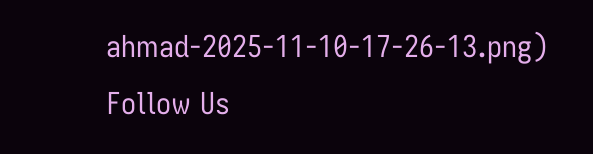ahmad-2025-11-10-17-26-13.png)
Follow Us